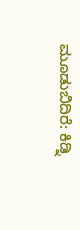ಮೂಡುಬಿದಿರೆ: ಕಿಡ್ನಿ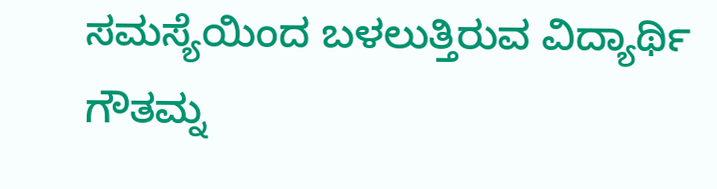ಸಮಸ್ಯೆಯಿಂದ ಬಳಲುತ್ತಿರುವ ವಿದ್ಯಾರ್ಥಿ ಗೌತಮ್ನ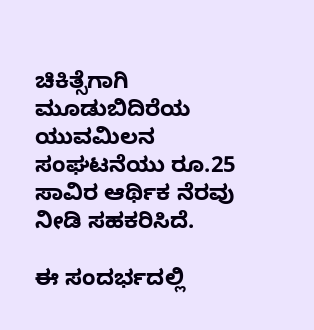ಚಿಕಿತ್ಸೆಗಾಗಿ ಮೂಡುಬಿದಿರೆಯ ಯುವಮಿಲನ ಸಂಘಟನೆಯು ರೂ.25 ಸಾವಿರ ಆರ್ಥಿಕ ನೆರವು ನೀಡಿ ಸಹಕರಿಸಿದೆ.

ಈ ಸಂದರ್ಭದಲ್ಲಿ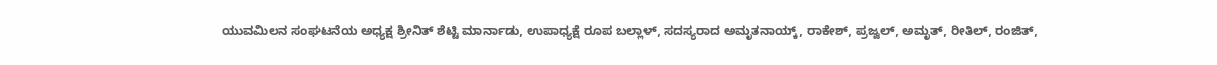ಯುವಮಿಲನ ಸಂಘಟನೆಯ ಅಧ್ಯಕ್ಷ ಶ್ರೀನಿತ್ ಶೆಟ್ಟಿ ಮಾರ್ನಾಡು, ಉಪಾಧ್ಯಕ್ಷೆ ರೂಪ ಬಲ್ಲಾಳ್, ಸದಸ್ಯರಾದ ಅಮೃತನಾಯ್ಕ್, ರಾಕೇಶ್, ಪ್ರಜ್ವಲ್, ಅಮೃತ್, ರೀತಿಲ್, ರಂಜಿತ್,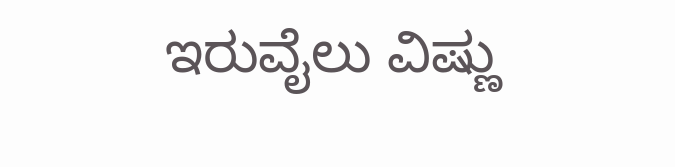ಇರುವೈಲು ವಿಷ್ಣು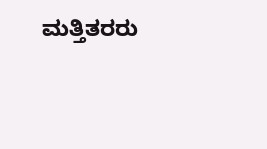ಮತ್ತಿತರರು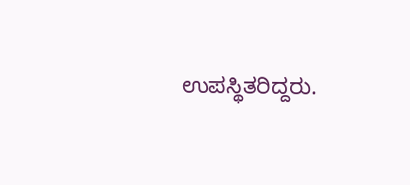ಉಪಸ್ಥಿತರಿದ್ದರು.